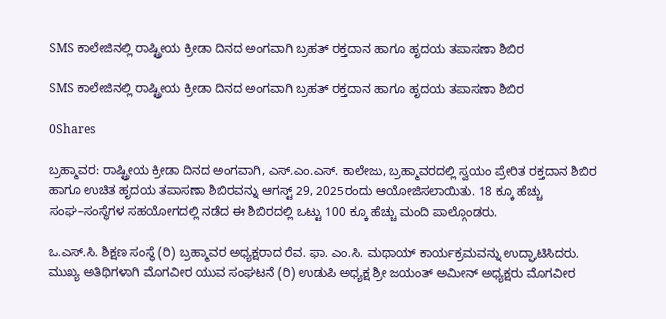SMS ಕಾಲೇಜಿನಲ್ಲಿ ರಾಷ್ಟ್ರೀಯ ಕ್ರೀಡಾ ದಿನದ ಅಂಗವಾಗಿ ಬ್ರಹತ್ ರಕ್ತದಾನ ಹಾಗೂ ಹೃದಯ ತಪಾಸಣಾ ಶಿಬಿರ

SMS ಕಾಲೇಜಿನಲ್ಲಿ ರಾಷ್ಟ್ರೀಯ ಕ್ರೀಡಾ ದಿನದ ಅಂಗವಾಗಿ ಬ್ರಹತ್ ರಕ್ತದಾನ ಹಾಗೂ ಹೃದಯ ತಪಾಸಣಾ ಶಿಬಿರ

0Shares

ಬ್ರಹ್ಮಾವರ: ರಾಷ್ಟ್ರೀಯ ಕ್ರೀಡಾ ದಿನದ ಅಂಗವಾಗಿ, ಎಸ್‌.ಎಂ.ಎಸ್. ಕಾಲೇಜು, ಬ್ರಹ್ಮಾವರದಲ್ಲಿ ಸ್ವಯಂ ಪ್ರೇರಿತ ರಕ್ತದಾನ ಶಿಬಿರ ಹಾಗೂ ಉಚಿತ ಹೃದಯ ತಪಾಸಣಾ ಶಿಬಿರವನ್ನು ಆಗಸ್ಟ್ 29, 2025ರಂದು ಆಯೋಜಿಸಲಾಯಿತು. 18 ಕ್ಕೂ ಹೆಚ್ಚು ಸಂಘ–ಸಂಸ್ಥೆಗಳ ಸಹಯೋಗದಲ್ಲಿ ನಡೆದ ಈ ಶಿಬಿರದಲ್ಲಿ ಒಟ್ಟು 100 ಕ್ಕೂ ಹೆಚ್ಚು ಮಂದಿ ಪಾಲ್ಗೊಂಡರು.

ಒ.ಎಸ್‌.ಸಿ. ಶಿಕ್ಷಣ ಸಂಸ್ಥೆ (ರಿ) ಬ್ರಹ್ಮಾವರ ಅಧ್ಯಕ್ಷರಾದ ರೆವ. ಫಾ. ಎಂ.ಸಿ. ಮಥಾಯ್ ಕಾರ್ಯಕ್ರಮವನ್ನು ಉದ್ಘಾಟಿಸಿದರು. ಮುಖ್ಯ ಅತಿಥಿಗಳಾಗಿ ಮೊಗವೀರ ಯುವ ಸಂಘಟನೆ (ರಿ) ಉಡುಪಿ ಅಧ್ಯಕ್ಷ ಶ್ರೀ ಜಯಂತ್ ಅಮೀನ್ ಅಧ್ಯಕ್ಷರು ಮೊಗವೀರ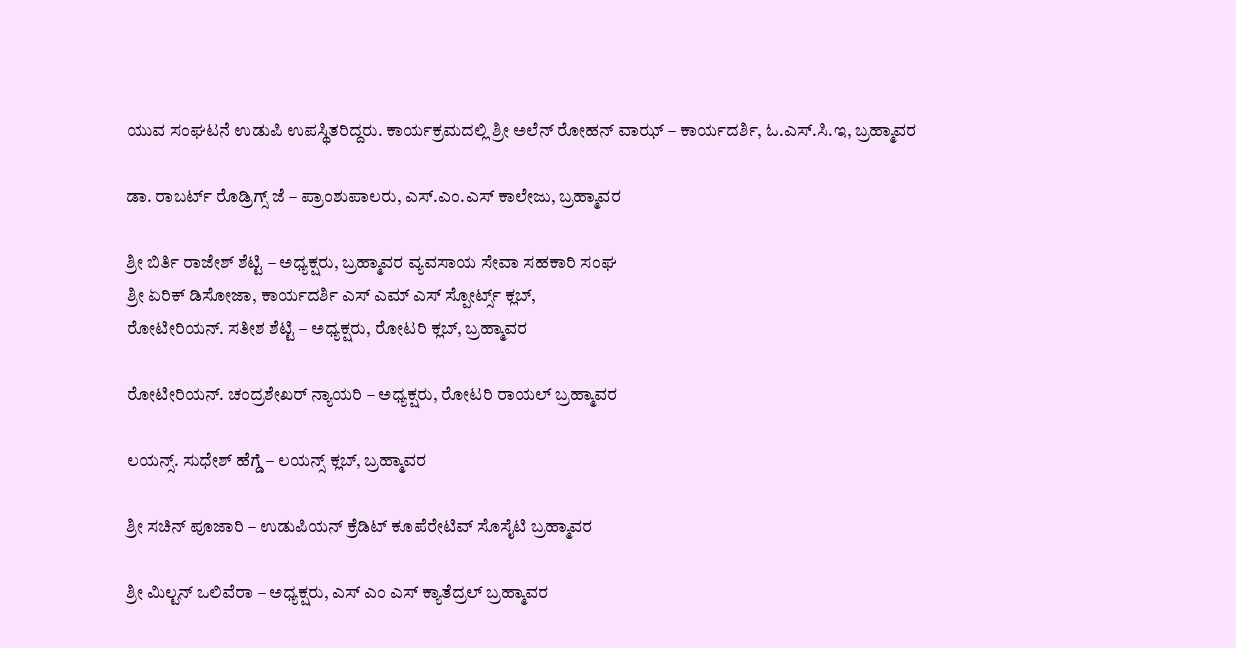ಯುವ ಸಂಘಟನೆ ಉಡುಪಿ ಉಪಸ್ಥಿತರಿದ್ದರು. ಕಾರ್ಯಕ್ರಮದಲ್ಲಿ ಶ್ರೀ ಅಲೆನ್ ರೋಹನ್ ವಾಝ್ – ಕಾರ್ಯದರ್ಶಿ, ಓ.ಎಸ್.ಸಿ.ಇ, ಬ್ರಹ್ಮಾವರ

ಡಾ. ರಾಬರ್ಟ್ ರೊಡ್ರಿಗ್ಸ್ ಜೆ – ಪ್ರಾಂಶುಪಾಲರು, ಎಸ್.ಎಂ.ಎಸ್ ಕಾಲೇಜು, ಬ್ರಹ್ಮಾವರ

ಶ್ರೀ ಬಿರ್ತಿ ರಾಜೇಶ್ ಶೆಟ್ಟಿ – ಅಧ್ಯಕ್ಷರು, ಬ್ರಹ್ಮಾವರ ವ್ಯವಸಾಯ ಸೇವಾ ಸಹಕಾರಿ ಸಂಘ
ಶ್ರೀ ಏರಿಕ್ ಡಿಸೋಜಾ, ಕಾರ್ಯದರ್ಶಿ ಎಸ್ ಎಮ್ ಎಸ್ ಸ್ಪೋರ್ಟ್ಸ್ ಕ್ಲಬ್,
ರೋಟೀರಿಯನ್. ಸತೀಶ ಶೆಟ್ಟಿ – ಅಧ್ಯಕ್ಷರು, ರೋಟರಿ ಕ್ಲಬ್, ಬ್ರಹ್ಮಾವರ

ರೋಟೀರಿಯನ್. ಚಂದ್ರಶೇಖರ್ ನ್ಯಾಯರಿ – ಅಧ್ಯಕ್ಷರು, ರೋಟರಿ ರಾಯಲ್ ಬ್ರಹ್ಮಾವರ

ಲಯನ್ಸ್. ಸುಧೇಶ್ ಹೆಗ್ಡೆ – ಲಯನ್ಸ್ ಕ್ಲಬ್, ಬ್ರಹ್ಮಾವರ

ಶ್ರೀ ಸಚಿನ್ ಪೂಜಾರಿ – ಉಡುಪಿಯನ್ ಕ್ರೆಡಿಟ್ ಕೂಪೆರೇಟಿವ್ ಸೊಸೈಟಿ ಬ್ರಹ್ಮಾವರ

ಶ್ರೀ ಮಿಲ್ಟನ್ ಒಲಿವೆರಾ – ಅಧ್ಯಕ್ಷರು, ಎಸ್ ಎಂ ಎಸ್ ಕ್ಯಾತೆದ್ರಲ್ ಬ್ರಹ್ಮಾವರ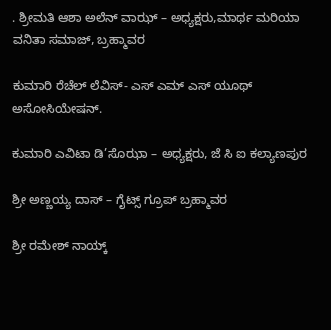. ಶ್ರೀಮತಿ ಆಶಾ ಅಲೆನ್ ವಾಝ್ – ಅಧ್ಯಕ್ಷರು,ಮಾರ್ಥ ಮರಿಯಾ ವನಿತಾ ಸಮಾಜ್, ಬ್ರಹ್ಮಾವರ

ಕುಮಾರಿ ರೆಚೆಲ್ ಲೆವಿಸ್- ಎಸ್ ಎಮ್ ಎಸ್ ಯೂಥ್ ಅಸೋಸಿಯೇಷನ್.

ಕುಮಾರಿ ಎವಿಟಾ ಡಿ’ಸೊಝಾ – ಅಧ್ಯಕ್ಷರು, ಜೆ ಸಿ ಐ ಕಲ್ಯಾಣಪುರ

ಶ್ರೀ ಅಣ್ಣಯ್ಯ ದಾಸ್ – ಗೈಟ್ಸ್ ಗ್ರೂಪ್ ಬ್ರಹ್ಮಾವರ

ಶ್ರೀ ರಮೇಶ್ ನಾಯ್ಕ್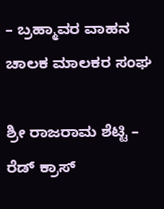– ಬ್ರಹ್ಮಾವರ ವಾಹನ ಚಾಲಕ ಮಾಲಕರ ಸಂಘ

ಶ್ರೀ ರಾಜರಾಮ ಶೆಟ್ಟಿ – ರೆಡ್ ಕ್ರಾಸ್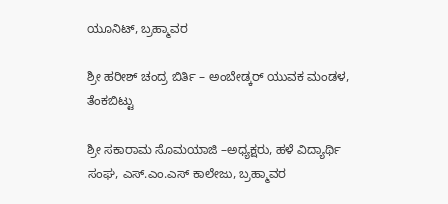ಯೂನಿಟ್, ಬ್ರಹ್ಮಾವರ

ಶ್ರೀ ಹರೀಶ್ ಚಂದ್ರ ಬಿರ್ತಿ – ಅಂಬೇಡ್ಕರ್ ಯುವಕ ಮಂಡಳ, ತೆಂಕಬಿಟ್ಟು

ಶ್ರೀ ಸಕಾರಾಮ ಸೊಮಯಾಜಿ –ಅಧ್ಯಕ್ಷರು, ಹಳೆ ವಿದ್ಯಾರ್ಥಿ ಸಂಘ, ಎಸ್.ಎಂ.ಎಸ್ ಕಾಲೇಜು, ಬ್ರಹ್ಮಾವರ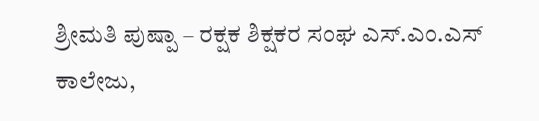ಶ್ರೀಮತಿ ಪುಷ್ಪಾ – ರಕ್ಷಕ ಶಿಕ್ಷಕರ ಸಂಘ ಎಸ್.ಎಂ.ಎಸ್ ಕಾಲೇಜು,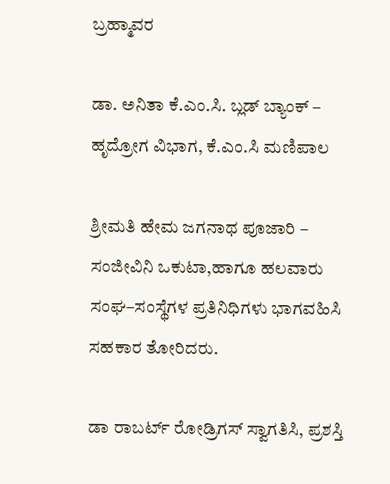ಬ್ರಹ್ಮಾವರ

ಡಾ. ಅನಿತಾ ಕೆ.ಎಂ.ಸಿ. ಬ್ಲಡ್ ಬ್ಯಾಂಕ್ – ಹೃದ್ರೋಗ ವಿಭಾಗ, ಕೆ.ಎಂ.ಸಿ ಮಣಿಪಾಲ

ಶ್ರೀಮತಿ ಹೇಮ ಜಗನಾಥ ಪೂಜಾರಿ – ಸಂಜೀವಿನಿ ಒಕುಟಾ,ಹಾಗೂ ಹಲವಾರು ಸಂಘ–ಸಂಸ್ಥೆಗಳ ಪ್ರತಿನಿಧಿಗಳು ಭಾಗವಹಿಸಿ ಸಹಕಾರ ತೋರಿದರು.

ಡಾ ರಾಬರ್ಟ್ ರೋಡ್ರಿಗಸ್ ಸ್ವಾಗತಿಸಿ, ಪ್ರಶಸ್ತಿ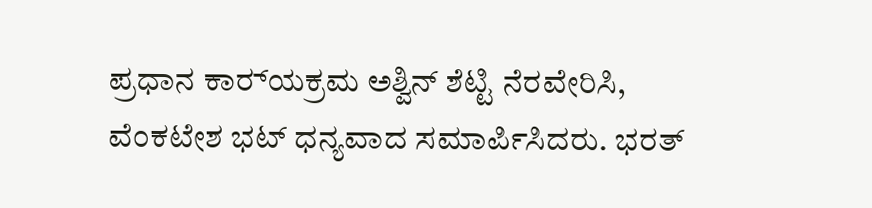ಪ್ರಧಾನ ಕಾರ‌್ಯಕ್ರಮ ಅಶ್ವಿನ್ ಶೆಟ್ಟಿ ನೆರವೇರಿಸಿ, ವೆಂಕಟೇಶ ಭಟ್ ಧನ್ಯವಾದ ಸಮಾರ್ಪಿಸಿದರು. ಭರತ್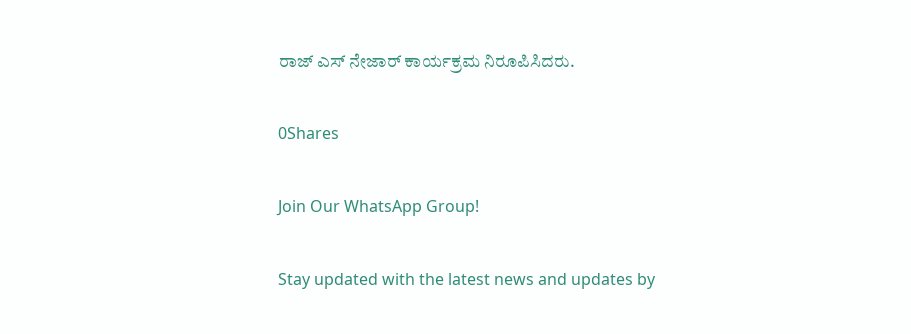ರಾಜ್ ಎಸ್ ನೇಜಾರ್ ಕಾರ್ಯಕ್ರಮ ನಿರೂಪಿಸಿದರು.

0Shares

Join Our WhatsApp Group!

Stay updated with the latest news and updates by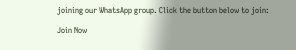joining our WhatsApp group. Click the button below to join:

Join Now